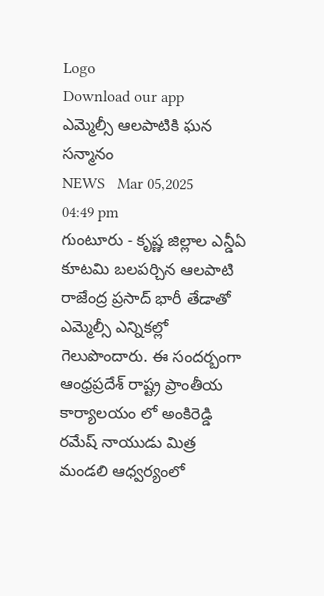Logo
Download our app
ఎమ్మెల్సీ ఆల‌పాటికి ఘ‌న స‌న్మానం
NEWS   Mar 05,2025 04:49 pm
గుంటూరు - కృష్ణ జిల్లాల ఎన్డీఏ కూట‌మి బ‌ల‌ప‌ర్చిన ఆల‌పాటి రాజేంద్ర ప్ర‌సాద్ భారీ తేడాతో ఎమ్మెల్సీ ఎన్నిక‌ల్లో గెలుపొందారు. ఈ సంద‌ర్బంగా ఆంధ్రప్రదేశ్ రాష్ట్ర ప్రాంతీయ కార్యాలయం లో అంకిరెడ్డి రమేష్ నాయుడు మిత్ర మండలి ఆధ్వర్యంలో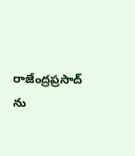రాజేంద్రప్రసాద్ ను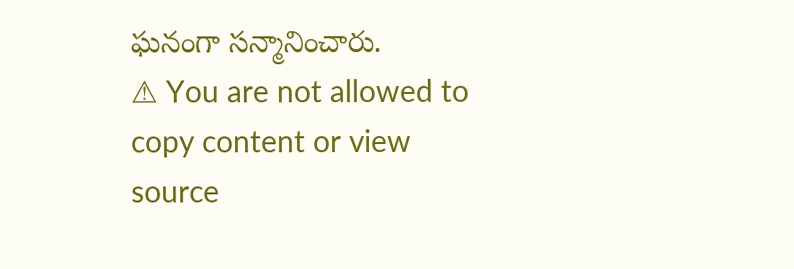ఘ‌నంగా స‌న్మానించారు.
⚠ You are not allowed to copy content or view source